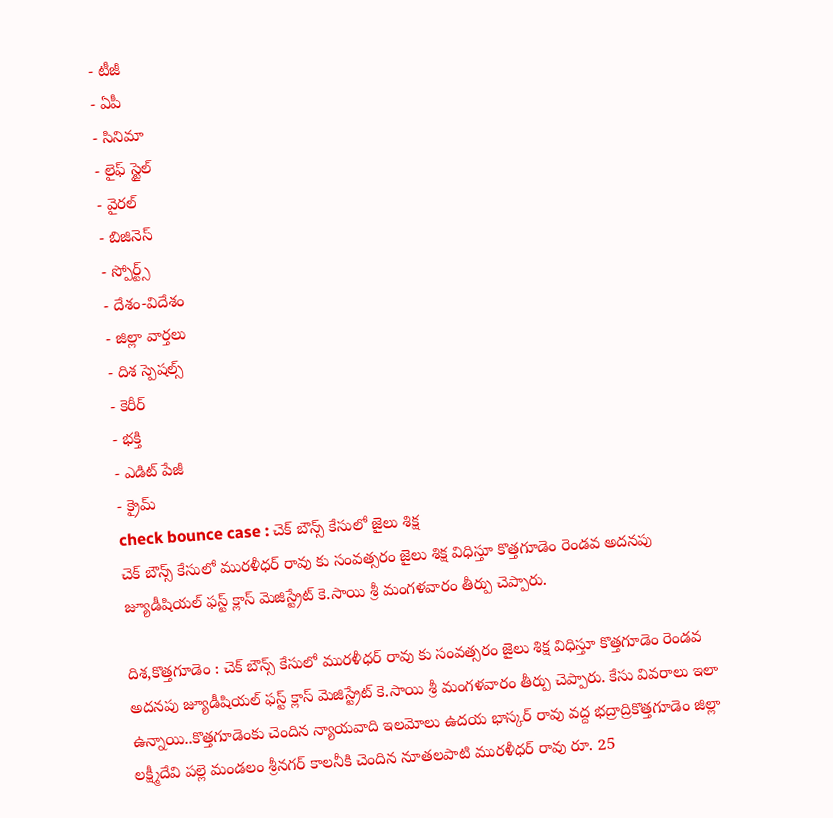- టీజీ
- ఏపీ
- సినిమా
- లైఫ్ స్టైల్
- వైరల్
- బిజినెస్
- స్పోర్ట్స్
- దేశం-విదేశం
- జిల్లా వార్తలు
- దిశ స్పెషల్స్
- కెరీర్
- భక్తి
- ఎడిట్ పేజీ
- క్రైమ్
check bounce case : చెక్ బౌన్స్ కేసులో జైలు శిక్ష
చెక్ బౌన్స్ కేసులో మురళీధర్ రావు కు సంవత్సరం జైలు శిక్ష విధిస్తూ కొత్తగూడెం రెండవ అదనపు జ్యూడీషియల్ ఫస్ట్ క్లాస్ మెజిస్ట్రేట్ కె.సాయి శ్రీ మంగళవారం తీర్పు చెప్పారు.

దిశ,కొత్తగూడెం : చెక్ బౌన్స్ కేసులో మురళీధర్ రావు కు సంవత్సరం జైలు శిక్ష విధిస్తూ కొత్తగూడెం రెండవ అదనపు జ్యూడీషియల్ ఫస్ట్ క్లాస్ మెజిస్ట్రేట్ కె.సాయి శ్రీ మంగళవారం తీర్పు చెప్పారు. కేసు వివరాలు ఇలా ఉన్నాయి..కొత్తగూడెంకు చెందిన న్యాయవాది ఇలమోలు ఉదయ భాస్కర్ రావు వద్ద భద్రాద్రికొత్తగూడెం జిల్లా లక్ష్మీదేవి పల్లె మండలం శ్రీనగర్ కాలనీకి చెందిన నూతలపాటి మురళీధర్ రావు రూ. 25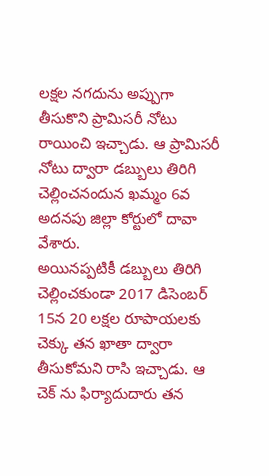లక్షల నగదును అప్పుగా తీసుకొని ప్రామిసరీ నోటు రాయించి ఇచ్చాడు. ఆ ప్రామిసరీ నోటు ద్వారా డబ్బులు తిరిగి చెల్లించనందున ఖమ్మం 6వ అదనపు జిల్లా కోర్టులో దావా వేశారు.
అయినప్పటికీ డబ్బులు తిరిగి చెల్లించకుండా 2017 డిసెంబర్ 15న 20 లక్షల రూపాయలకు చెక్కు తన ఖాతా ద్వారా తీసుకోమని రాసి ఇచ్చాడు. ఆ చెక్ ను ఫిర్యాదుదారు తన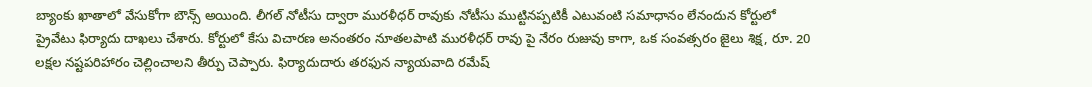బ్యాంకు ఖాతాలో వేసుకోగా బౌన్స్ అయింది. లీగల్ నోటీసు ద్వారా మురళీధర్ రావుకు నోటీసు ముట్టినప్పటికీ ఎటువంటి సమాధానం లేనందున కోర్టులో ప్రైవేటు ఫిర్యాదు దాఖలు చేశారు. కోర్టులో కేసు విచారణ అనంతరం నూతలపాటి మురళీధర్ రావు పై నేరం రుజువు కాగా, ఒక సంవత్సరం జైలు శిక్ష, రూ. 20 లక్షల నష్టపరిహారం చెల్లించాలని తీర్పు చెప్పారు. ఫిర్యాదుదారు తరఫున న్యాయవాది రమేష్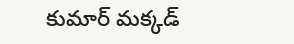కుమార్ మక్కడ్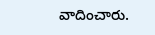వాదించారు.